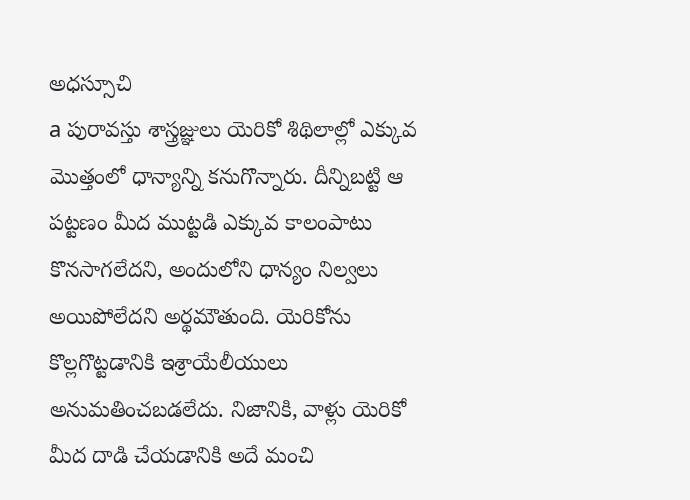అధస్సూచి
a పురావస్తు శాస్త్రజ్ఞులు యెరికో శిథిలాల్లో ఎక్కువ మొత్తంలో ధాన్యాన్ని కనుగొన్నారు. దీన్నిబట్టి ఆ పట్టణం మీద ముట్టడి ఎక్కువ కాలంపాటు కొనసాగలేదని, అందులోని ధాన్యం నిల్వలు అయిపోలేదని అర్థమౌతుంది. యెరికోను కొల్లగొట్టడానికి ఇశ్రాయేలీయులు అనుమతించబడలేదు. నిజానికి, వాళ్లు యెరికో మీద దాడి చేయడానికి అదే మంచి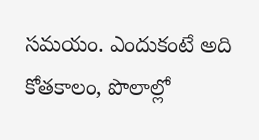సమయం. ఎందుకంటే అది కోతకాలం, పొలాల్లో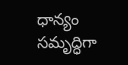ధాన్యం సమృద్ధిగా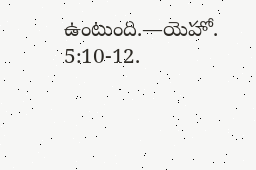ఉంటుంది.—యెహో. 5:10-12.